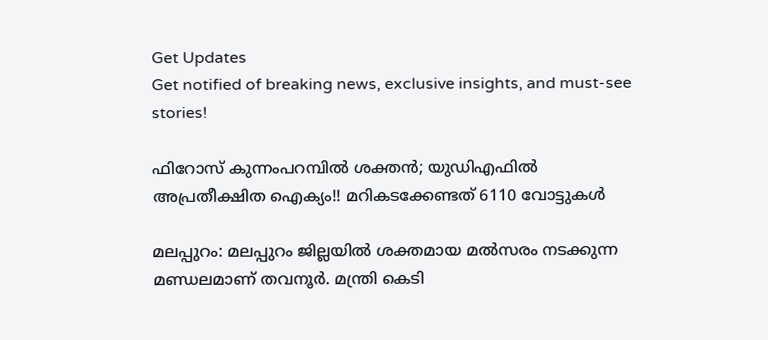Get Updates
Get notified of breaking news, exclusive insights, and must-see stories!

ഫിറോസ് കുന്നംപറമ്പില്‍ ശക്തന്‍; യുഡിഎഫില്‍ അപ്രതീക്ഷിത ഐക്യം!! മറികടക്കേണ്ടത് 6110 വോട്ടുകള്‍

മലപ്പുറം: മലപ്പുറം ജില്ലയില്‍ ശക്തമായ മല്‍സരം നടക്കുന്ന മണ്ഡലമാണ് തവനൂര്‍. മന്ത്രി കെടി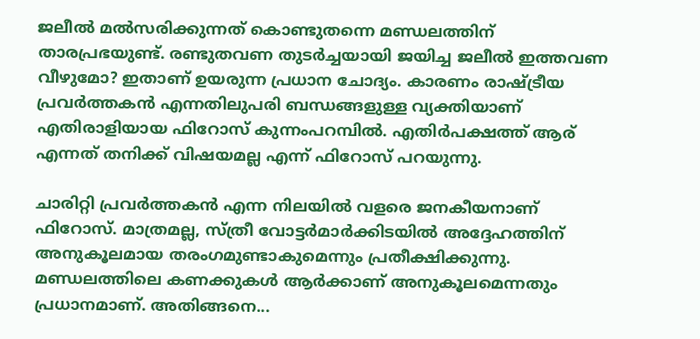ജലീല്‍ മല്‍സരിക്കുന്നത് കൊണ്ടുതന്നെ മണ്ഡലത്തിന് താരപ്രഭയുണ്ട്. രണ്ടുതവണ തുടര്‍ച്ചയായി ജയിച്ച ജലീല്‍ ഇത്തവണ വീഴുമോ? ഇതാണ് ഉയരുന്ന പ്രധാന ചോദ്യം. കാരണം രാഷ്ട്രീയ പ്രവര്‍ത്തകന്‍ എന്നതിലുപരി ബന്ധങ്ങളുള്ള വ്യക്തിയാണ് എതിരാളിയായ ഫിറോസ് കുന്നംപറമ്പില്‍. എതിര്‍പക്ഷത്ത് ആര് എന്നത് തനിക്ക് വിഷയമല്ല എന്ന് ഫിറോസ് പറയുന്നു.

ചാരിറ്റി പ്രവര്‍ത്തകന്‍ എന്ന നിലയില്‍ വളരെ ജനകീയനാണ് ഫിറോസ്. മാത്രമല്ല, സ്ത്രീ വോട്ടര്‍മാര്‍ക്കിടയില്‍ അദ്ദേഹത്തിന് അനുകൂലമായ തരംഗമുണ്ടാകുമെന്നും പ്രതീക്ഷിക്കുന്നു. മണ്ഡലത്തിലെ കണക്കുകള്‍ ആര്‍ക്കാണ് അനുകൂലമെന്നതും പ്രധാനമാണ്. അതിങ്ങനെ...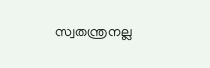സ്വതന്ത്രനല്ല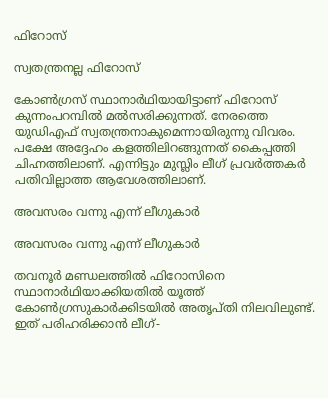ഫിറോസ്

സ്വതന്ത്രനല്ല ഫിറോസ്

കോണ്‍ഗ്രസ് സ്ഥാനാര്‍ഥിയായിട്ടാണ് ഫിറോസ് കുന്നംപറമ്പില്‍ മല്‍സരിക്കുന്നത്. നേരത്തെ യുഡിഎഫ് സ്വതന്ത്രനാകുമെന്നായിരുന്നു വിവരം. പക്ഷേ അദ്ദേഹം കളത്തിലിറങ്ങുന്നത് കൈപ്പത്തി ചിഹ്നത്തിലാണ്. എന്നിട്ടും മുസ്ലിം ലീഗ് പ്രവര്‍ത്തകര്‍ പതിവില്ലാത്ത ആവേശത്തിലാണ്.

അവസരം വന്നു എന്ന് ലീഗുകാര്‍

അവസരം വന്നു എന്ന് ലീഗുകാര്‍

തവനൂര്‍ മണ്ഡലത്തില്‍ ഫിറോസിനെ സ്ഥാനാര്‍ഥിയാക്കിയതില്‍ യൂത്ത് കോണ്‍ഗ്രസുകാര്‍ക്കിടയില്‍ അതൃപ്തി നിലവിലുണ്ട്. ഇത് പരിഹരിക്കാന്‍ ലീഗ്-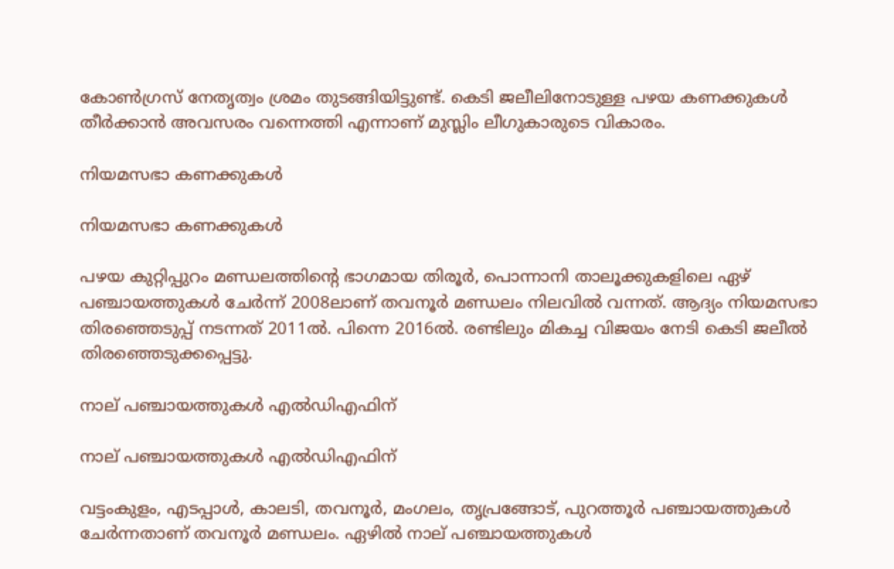കോണ്‍ഗ്രസ് നേതൃത്വം ശ്രമം തുടങ്ങിയിട്ടുണ്ട്. കെടി ജലീലിനോടുള്ള പഴയ കണക്കുകള്‍ തീര്‍ക്കാന്‍ അവസരം വന്നെത്തി എന്നാണ് മുസ്ലിം ലീഗുകാരുടെ വികാരം.

നിയമസഭാ കണക്കുകള്‍

നിയമസഭാ കണക്കുകള്‍

പഴയ കുറ്റിപ്പുറം മണ്ഡലത്തിന്റെ ഭാഗമായ തിരൂര്‍, പൊന്നാനി താലൂക്കുകളിലെ ഏഴ് പഞ്ചായത്തുകള്‍ ചേര്‍ന്ന് 2008ലാണ് തവനൂര്‍ മണ്ഡലം നിലവില്‍ വന്നത്. ആദ്യം നിയമസഭാ തിരഞ്ഞെടുപ്പ് നടന്നത് 2011ല്‍. പിന്നെ 2016ല്‍. രണ്ടിലും മികച്ച വിജയം നേടി കെടി ജലീല്‍ തിരഞ്ഞെടുക്കപ്പെട്ടു.

നാല് പഞ്ചായത്തുകള്‍ എല്‍ഡിഎഫിന്

നാല് പഞ്ചായത്തുകള്‍ എല്‍ഡിഎഫിന്

വട്ടംകുളം, എടപ്പാള്‍, കാലടി, തവനൂര്‍, മംഗലം, തൃപ്രങ്ങോട്, പുറത്തൂര്‍ പഞ്ചായത്തുകള്‍ ചേര്‍ന്നതാണ് തവനൂര്‍ മണ്ഡലം. ഏഴില്‍ നാല് പഞ്ചായത്തുകള്‍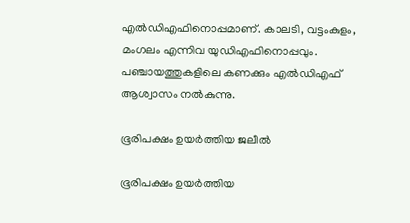എല്‍ഡിഎഫിനൊപ്പമാണ്. കാലടി, വട്ടംകുളം, മംഗലം എന്നിവ യുഡിഎഫിനൊപ്പവും. പഞ്ചായത്തുകളിലെ കണക്കും എല്‍ഡിഎഫ് ആശ്വാസം നല്‍കുന്നു.

ഭൂരിപക്ഷം ഉയര്‍ത്തിയ ജലീല്‍

ഭൂരിപക്ഷം ഉയര്‍ത്തിയ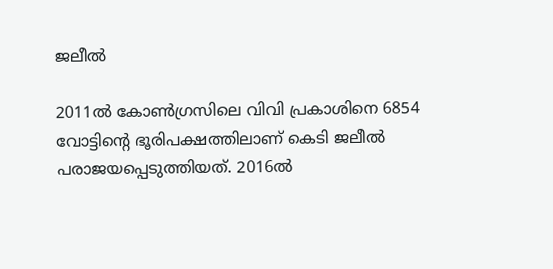ജലീല്‍

2011ല്‍ കോണ്‍ഗ്രസിലെ വിവി പ്രകാശിനെ 6854 വോട്ടിന്റെ ഭൂരിപക്ഷത്തിലാണ് കെടി ജലീല്‍ പരാജയപ്പെടുത്തിയത്. 2016ല്‍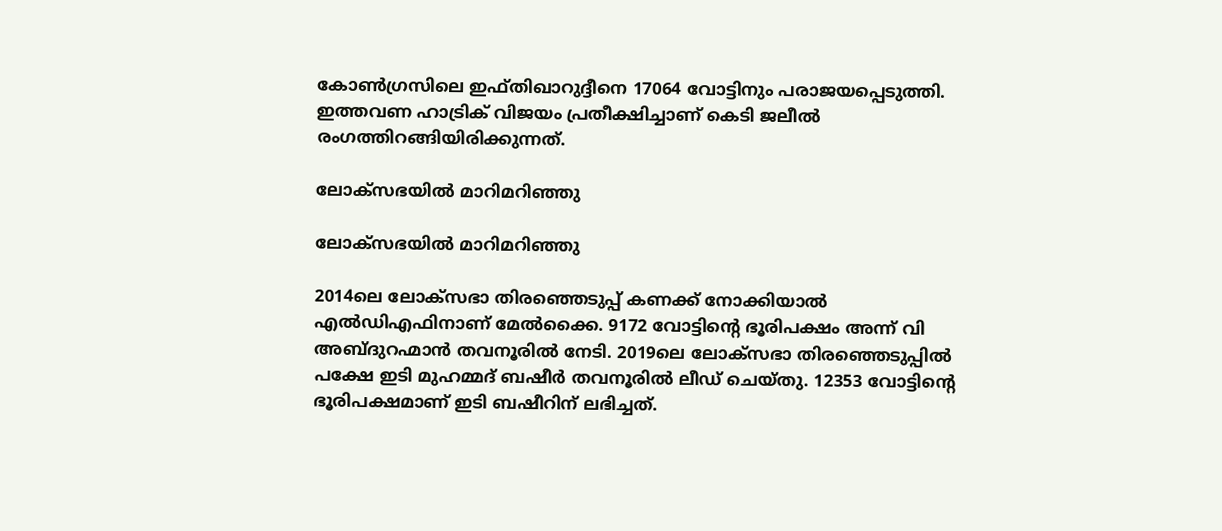കോണ്‍ഗ്രസിലെ ഇഫ്തിഖാറുദ്ദീനെ 17064 വോട്ടിനും പരാജയപ്പെടുത്തി. ഇത്തവണ ഹാട്രിക് വിജയം പ്രതീക്ഷിച്ചാണ് കെടി ജലീല്‍ രംഗത്തിറങ്ങിയിരിക്കുന്നത്.

ലോക്‌സഭയില്‍ മാറിമറിഞ്ഞു

ലോക്‌സഭയില്‍ മാറിമറിഞ്ഞു

2014ലെ ലോക്‌സഭാ തിരഞ്ഞെടുപ്പ് കണക്ക് നോക്കിയാല്‍ എല്‍ഡിഎഫിനാണ് മേല്‍ക്കൈ. 9172 വോട്ടിന്റെ ഭൂരിപക്ഷം അന്ന് വി അബ്ദുറഹ്മാന്‍ തവനൂരില്‍ നേടി. 2019ലെ ലോക്‌സഭാ തിരഞ്ഞെടുപ്പില്‍ പക്ഷേ ഇടി മുഹമ്മദ് ബഷീര്‍ തവനൂരില്‍ ലീഡ് ചെയ്തു. 12353 വോട്ടിന്റെ ഭൂരിപക്ഷമാണ് ഇടി ബഷീറിന് ലഭിച്ചത്.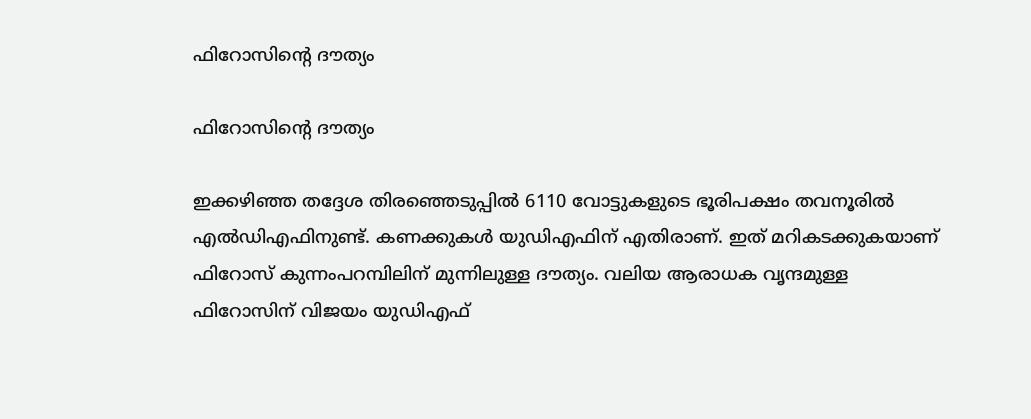ഫിറോസിന്റെ ദൗത്യം

ഫിറോസിന്റെ ദൗത്യം

ഇക്കഴിഞ്ഞ തദ്ദേശ തിരഞ്ഞെടുപ്പില്‍ 6110 വോട്ടുകളുടെ ഭൂരിപക്ഷം തവനൂരില്‍ എല്‍ഡിഎഫിനുണ്ട്. കണക്കുകള്‍ യുഡിഎഫിന് എതിരാണ്. ഇത് മറികടക്കുകയാണ് ഫിറോസ് കുന്നംപറമ്പിലിന് മുന്നിലുള്ള ദൗത്യം. വലിയ ആരാധക വൃന്ദമുള്ള ഫിറോസിന് വിജയം യുഡിഎഫ്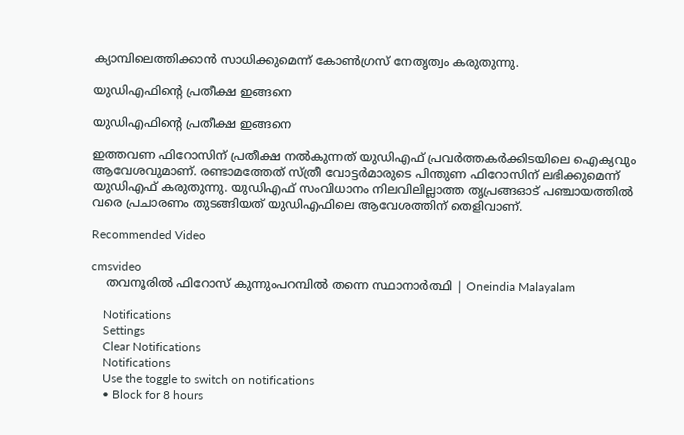ക്യാമ്പിലെത്തിക്കാന്‍ സാധിക്കുമെന്ന് കോണ്‍ഗ്രസ് നേതൃത്വം കരുതുന്നു.

യുഡിഎഫിന്റെ പ്രതീക്ഷ ഇങ്ങനെ

യുഡിഎഫിന്റെ പ്രതീക്ഷ ഇങ്ങനെ

ഇത്തവണ ഫിറോസിന് പ്രതീക്ഷ നല്‍കുന്നത് യുഡിഎഫ് പ്രവര്‍ത്തകര്‍ക്കിടയിലെ ഐക്യവും ആവേശവുമാണ്. രണ്ടാമത്തേത് സ്ത്രീ വോട്ടര്‍മാരുടെ പിന്തുണ ഫിറോസിന് ലഭിക്കുമെന്ന് യുഡിഎഫ് കരുതുന്നു. യുഡിഎഫ് സംവിധാനം നിലവിലില്ലാത്ത തൃപ്രങ്ങഓട് പഞ്ചായത്തില്‍ വരെ പ്രചാരണം തുടങ്ങിയത് യുഡിഎഫിലെ ആവേശത്തിന് തെളിവാണ്.

Recommended Video

cmsvideo
    തവനൂരിൽ ഫിറോസ് കുന്നുംപറമ്പിൽ തന്നെ സ്ഥാനാർത്ഥി | Oneindia Malayalam

    Notifications
    Settings
    Clear Notifications
    Notifications
    Use the toggle to switch on notifications
    • Block for 8 hours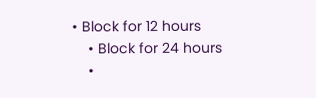• Block for 12 hours
    • Block for 24 hours
    •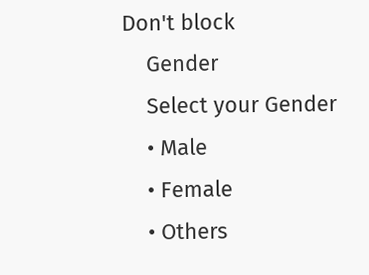Don't block
    Gender
    Select your Gender
    • Male
    • Female
    • Others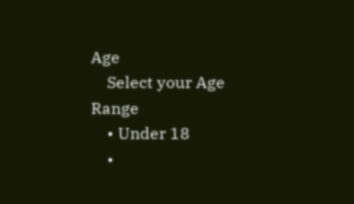Age
    Select your Age Range
    • Under 18
    •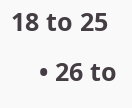18 to 25
    • 26 to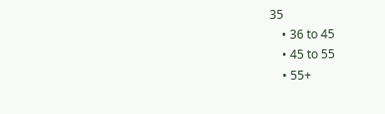35
    • 36 to 45
    • 45 to 55
    • 55+